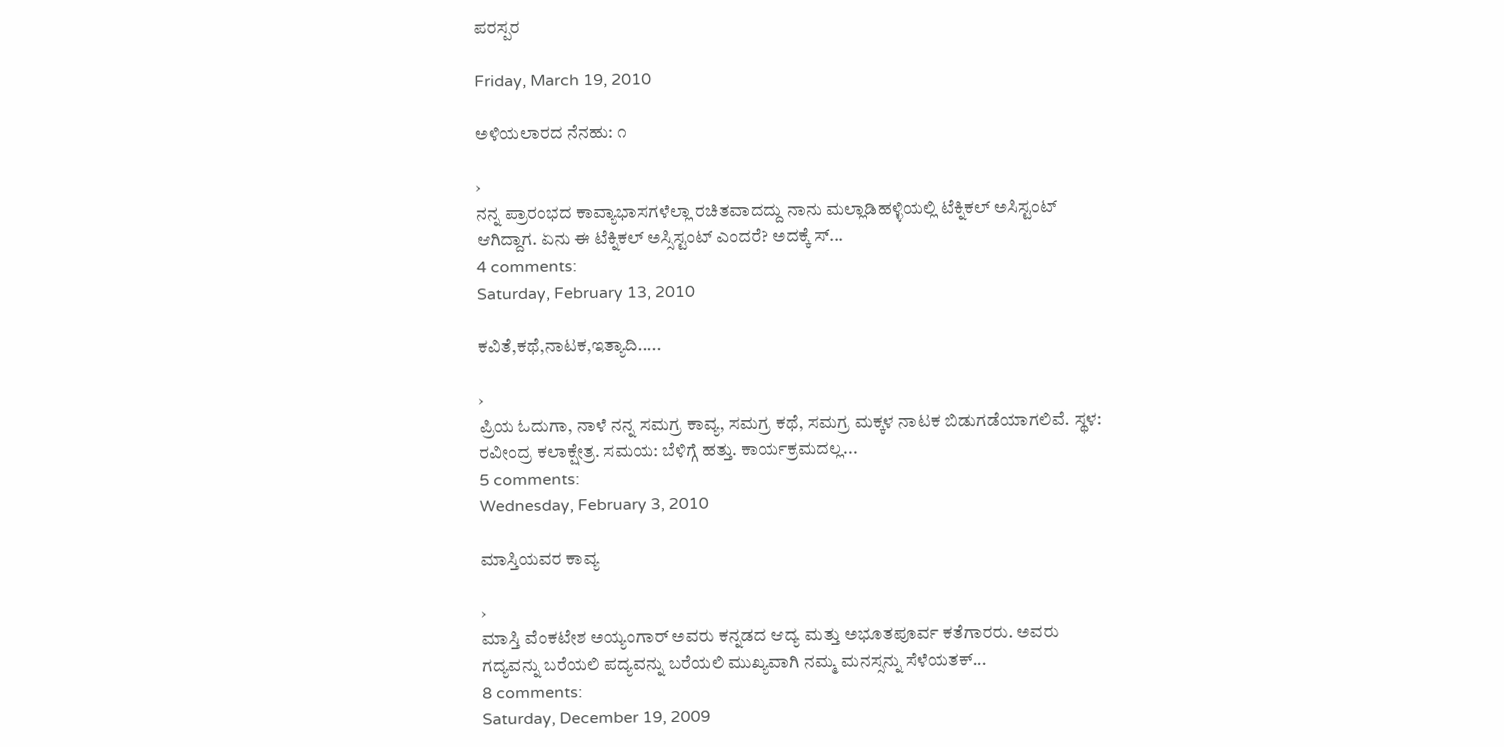ಪರಸ್ಪರ

Friday, March 19, 2010

ಅಳಿಯಲಾರದ ನೆನಹು: ೧

›
ನನ್ನ ಪ್ರಾರಂಭದ ಕಾವ್ಯಾಭಾಸಗಳೆಲ್ಲಾ ರಚಿತವಾದದ್ದು ನಾನು ಮಲ್ಲಾಡಿಹಳ್ಳಿಯಲ್ಲಿ ಟೆಕ್ನಿಕಲ್ ಅಸಿಸ್ಟಂಟ್ ಆಗಿದ್ದಾಗ. ಏನು ಈ ಟೆಕ್ನಿಕಲ್ ಅಸ್ಸಿಸ್ಟಂಟ್ ಎಂದರೆ? ಅದಕ್ಕೆ ಸ್...
4 comments:
Saturday, February 13, 2010

ಕವಿತೆ,ಕಥೆ,ನಾಟಕ,ಇತ್ಯಾದಿ.....

›
ಪ್ರಿಯ ಓದುಗಾ, ನಾಳೆ ನನ್ನ ಸಮಗ್ರ ಕಾವ್ಯ, ಸಮಗ್ರ ಕಥೆ, ಸಮಗ್ರ ಮಕ್ಕಳ ನಾಟಕ ಬಿಡುಗಡೆಯಾಗಲಿವೆ. ಸ್ಥಳ: ರವೀಂದ್ರ ಕಲಾಕ್ಷೇತ್ರ. ಸಮಯ: ಬೆಳಿಗ್ಗೆ ಹತ್ತು. ಕಾರ್ಯಕ್ರಮದಲ್ಲ...
5 comments:
Wednesday, February 3, 2010

ಮಾಸ್ತಿಯವರ ಕಾವ್ಯ

›
ಮಾಸ್ತಿ ವೆಂಕಟೇಶ ಅಯ್ಯಂಗಾರ್ ಅವರು ಕನ್ನಡದ ಆದ್ಯ ಮತ್ತು ಅಭೂತಪೂರ್ವ ಕತೆಗಾರರು. ಅವರು ಗದ್ಯವನ್ನು ಬರೆಯಲಿ ಪದ್ಯವನ್ನು ಬರೆಯಲಿ ಮುಖ್ಯವಾಗಿ ನಮ್ಮ ಮನಸ್ಸನ್ನು ಸೆಳೆಯತಕ್...
8 comments:
Saturday, December 19, 2009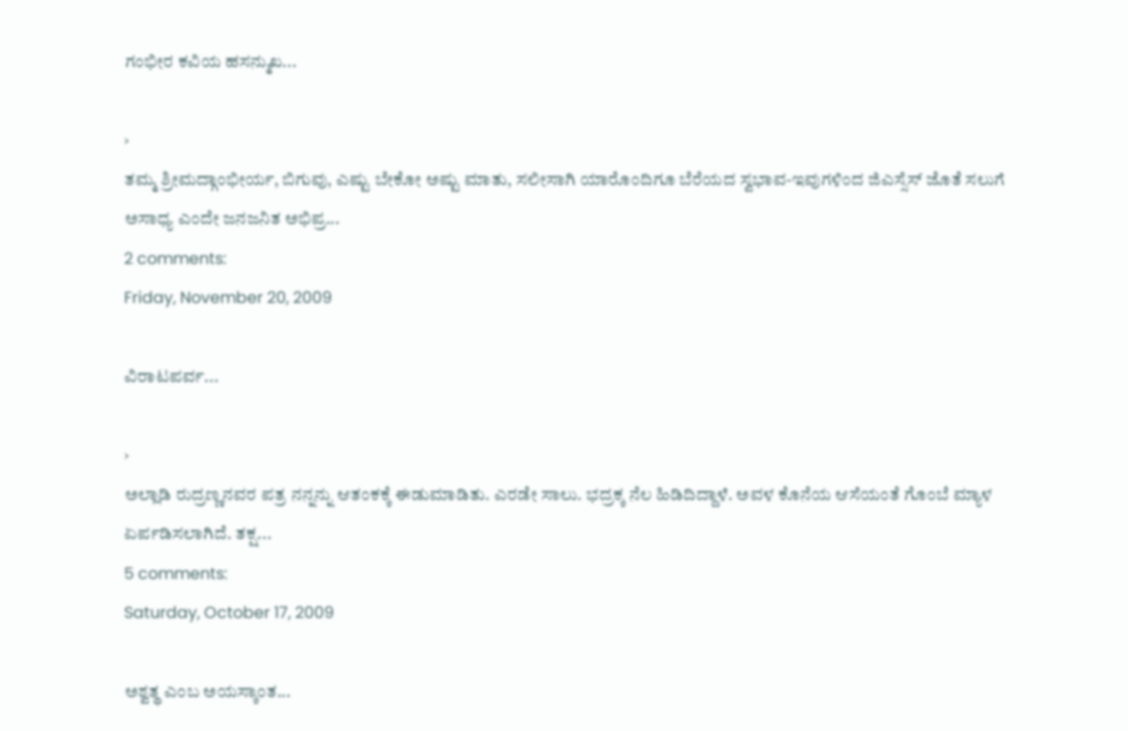ಗಂಭೀರ ಕವಿಯ ಹಸನ್ಮುಖ...

›
ತಮ್ಮ ಶ್ರೀಮದ್ಗಾಂಭೀರ್ಯ, ಬಿಗುವು, ಎಷ್ಟು ಬೇಕೋ ಅಷ್ಟು ಮಾತು, ಸಲೀಸಾಗಿ ಯಾರೊಂದಿಗೂ ಬೆರೆಯದ ಸ್ವಭಾವ-ಇವುಗಳಿಂದ ಜಿಎಸ್ಸೆಸ್ ಜೊತೆ ಸಲುಗೆ ಅಸಾಧ್ಯ ಎಂದೇ ಜನಜನಿತ ಅಭಿಪ್ರ...
2 comments:
Friday, November 20, 2009

ವಿರಾಟಪರ್ವ...

›
ಅಲ್ಲಾಡಿ ರುದ್ರಣ್ಣನವರ ಪತ್ರ ನನ್ನನ್ನು ಆತಂಕಕ್ಕೆ ಈಡುಮಾಡಿತು. ಎರಡೇ ಸಾಲು. ಭದ್ರಕ್ಕ ನೆಲ ಹಿಡಿದಿದ್ದಾಳೆ. ಅವಳ ಕೊನೆಯ ಆಸೆಯಂತೆ ಗೊಂಬೆ ಮ್ಯಾಳ ಏರ್ಪಡಿಸಲಾಗಿದೆ. ತಕ್ಷ...
5 comments:
Saturday, October 17, 2009

ಅಶ್ವತ್ಥ ಎಂಬ ಅಯಸ್ಕಾಂತ...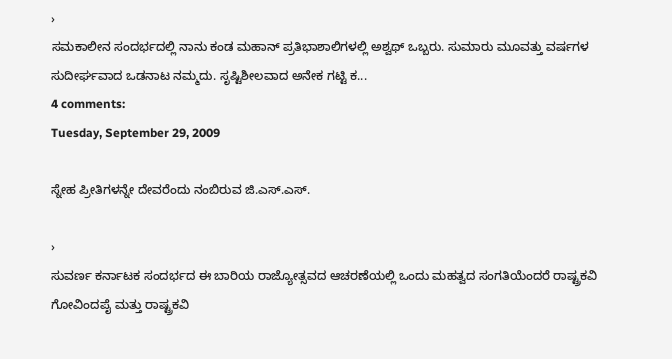›
ಸಮಕಾಲೀನ ಸಂದರ್ಭದಲ್ಲಿ ನಾನು ಕಂಡ ಮಹಾನ್ ಪ್ರತಿಭಾಶಾಲಿಗಳಲ್ಲಿ ಅಶ್ವಥ್ ಒಬ್ಬರು. ಸುಮಾರು ಮೂವತ್ತು ವರ್ಷಗಳ ಸುದೀರ್ಘವಾದ ಒಡನಾಟ ನಮ್ಮದು. ಸೃಷ್ಟಿಶೀಲವಾದ ಅನೇಕ ಗಟ್ಟಿ ಕ...
4 comments:
Tuesday, September 29, 2009

ಸ್ನೇಹ ಪ್ರೀತಿಗಳನ್ನೇ ದೇವರೆಂದು ನಂಬಿರುವ ಜಿ.ಎಸ್.ಎಸ್.

›
ಸುವರ್ಣ ಕರ್ನಾಟಕ ಸಂದರ್ಭದ ಈ ಬಾರಿಯ ರಾಜ್ಯೋತ್ಸವದ ಆಚರಣೆಯಲ್ಲಿ ಒಂದು ಮಹತ್ವದ ಸಂಗತಿಯೆಂದರೆ ರಾಷ್ಟ್ರಕವಿ ಗೋವಿಂದಪೈ ಮತ್ತು ರಾಷ್ಟ್ರಕವಿ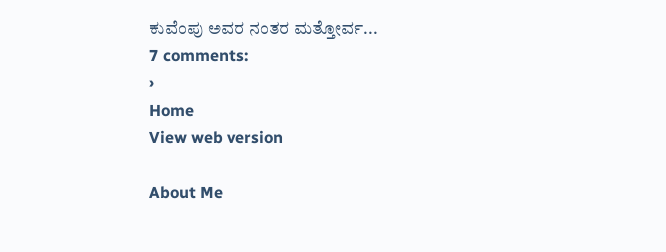ಕುವೆಂಪು ಅವರ ನಂತರ ಮತ್ತೋರ್ವ...
7 comments:
›
Home
View web version

About Me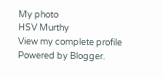My photo
HSV Murthy
View my complete profile
Powered by Blogger.